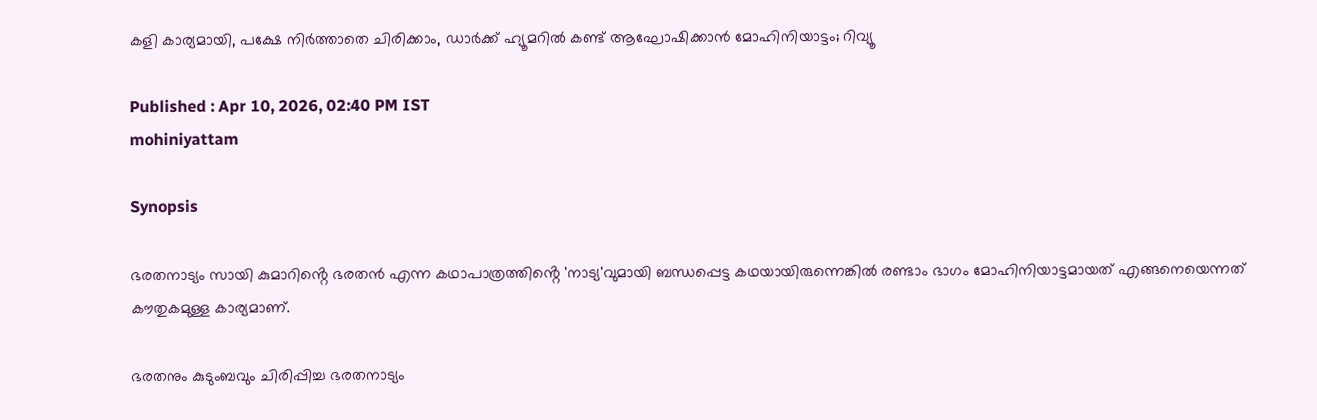കളി കാര്യമായി, പക്ഷേ നിർത്താതെ ചിരിക്കാം, ഡാർക്ക് ഹ്യൂമറിൽ കണ്ട് ആഘോഷിക്കാൻ മോഹിനിയാട്ടം; റിവ്യൂ

Published : Apr 10, 2026, 02:40 PM IST
mohiniyattam

Synopsis

ഭരതനാട്യം സായി കുമാറിൻ്റെ ഭരതൻ എന്ന കഥാപാത്രത്തിൻ്റെ 'നാട്യ'വുമായി ബന്ധപ്പെട്ട കഥയായിരുന്നെങ്കിൽ രണ്ടാം ഭാഗം മോഹിനിയാട്ടമായത് എങ്ങനെയെന്നത് കൗതുകമുള്ള കാര്യമാണ്.

ഭരതനും കുടുംബവും ചിരിപ്പിച്ച ഭരതനാട്യം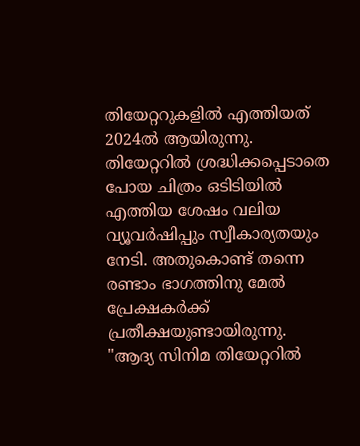തിയേറ്ററുകളിൽ എത്തിയത് 2024ൽ ആയിരുന്നു. തിയേറ്ററിൽ ശ്രദ്ധിക്കപ്പെടാതെ പോയ ചിത്രം ഒടിടിയിൽ എത്തിയ ശേഷം വലിയ വ്യൂവർഷിപ്പും സ്വീകാര്യതയും നേടി. അതുകൊണ്ട് തന്നെ രണ്ടാം ഭാഗത്തിനു മേൽ പ്രേക്ഷകർക്ക് പ്രതീക്ഷയുണ്ടായിരുന്നു. "ആദ്യ സിനിമ തിയേറ്ററിൽ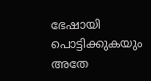ഭേഷായി പൊട്ടിക്കുകയും അതേ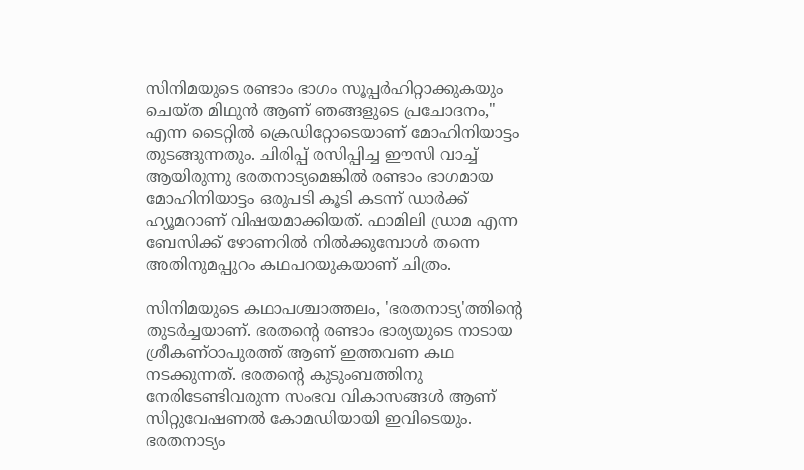സിനിമയുടെ രണ്ടാം ഭാഗം സൂപ്പർഹിറ്റാക്കുകയും ചെയ്ത മിഥുൻ ആണ് ഞങ്ങളുടെ പ്രചോദനം," എന്ന ടൈറ്റിൽ ക്രെഡിറ്റോടെയാണ് മോഹിനിയാട്ടം തുടങ്ങുന്നതും. ചിരിപ്പ് രസിപ്പിച്ച ഈസി വാച്ച് ആയിരുന്നു ഭരതനാട്യമെങ്കിൽ രണ്ടാം ഭാഗമായ മോഹിനിയാട്ടം ഒരുപടി കൂടി കടന്ന് ഡാർക്ക് ഹ്യൂമറാണ് വിഷയമാക്കിയത്. ഫാമിലി ഡ്രാമ എന്ന ബേസിക്ക് ഴോണറിൽ നിൽക്കുമ്പോൾ തന്നെ അതിനുമപ്പുറം കഥപറയുകയാണ് ചിത്രം.

സിനിമയുടെ കഥാപശ്ചാത്തലം, 'ഭരതനാട്യ'ത്തിന്റെ തുടർച്ചയാണ്. ഭരതൻ്റെ രണ്ടാം ഭാര്യയുടെ നാടായ ശ്രീകണ്ഠാപുരത്ത് ആണ് ഇത്തവണ കഥ നടക്കുന്നത്. ഭരതൻ്റെ കുടുംബത്തിനു നേരിടേണ്ടിവരുന്ന സംഭവ വികാസങ്ങൾ ആണ് സിറ്റുവേഷണൽ കോമഡിയായി ഇവിടെയും. ഭരതനാട്യം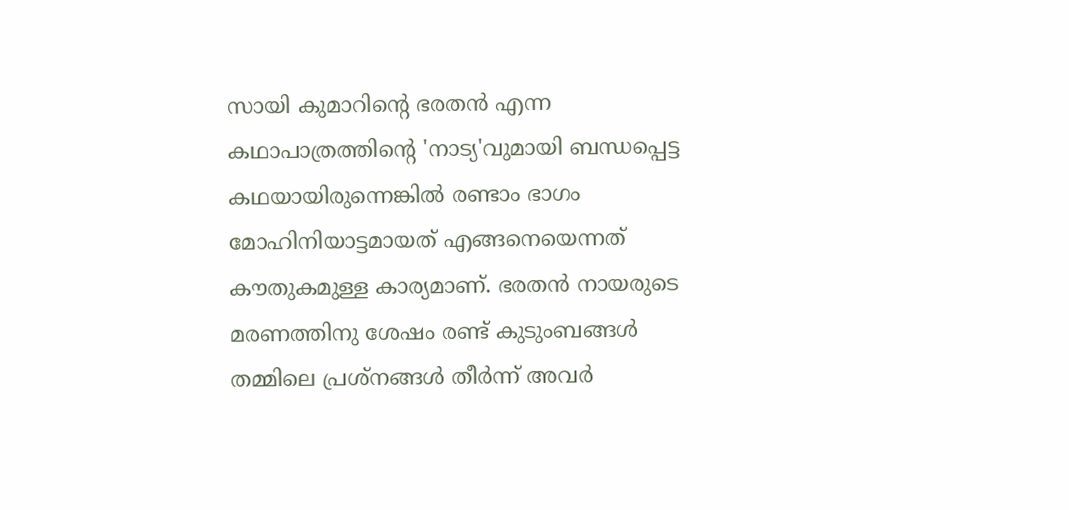സായി കുമാറിൻ്റെ ഭരതൻ എന്ന കഥാപാത്രത്തിൻ്റെ 'നാട്യ'വുമായി ബന്ധപ്പെട്ട കഥയായിരുന്നെങ്കിൽ രണ്ടാം ഭാഗം മോഹിനിയാട്ടമായത് എങ്ങനെയെന്നത് കൗതുകമുള്ള കാര്യമാണ്. ഭരതൻ നായരുടെ മരണത്തിനു ശേഷം രണ്ട് കുടുംബങ്ങൾ തമ്മിലെ പ്രശ്നങ്ങൾ തീർന്ന് അവർ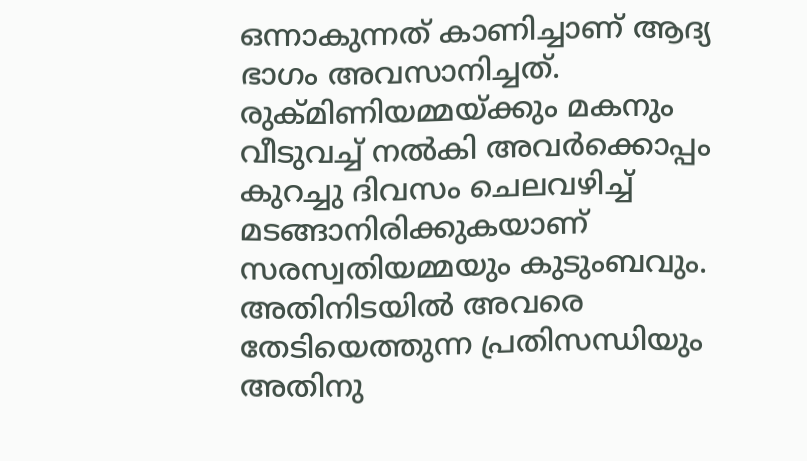ഒന്നാകുന്നത് കാണിച്ചാണ് ആദ്യ ഭാഗം അവസാനിച്ചത്. രുക്മിണിയമ്മയ്ക്കും മകനും വീടുവച്ച് നൽകി അവർക്കൊപ്പം കുറച്ചു ദിവസം ചെലവഴിച്ച് മടങ്ങാനിരിക്കുകയാണ് സരസ്വതിയമ്മയും കുടുംബവും. അതിനിടയിൽ അവരെ തേടിയെത്തുന്ന പ്രതിസന്ധിയും അതിനു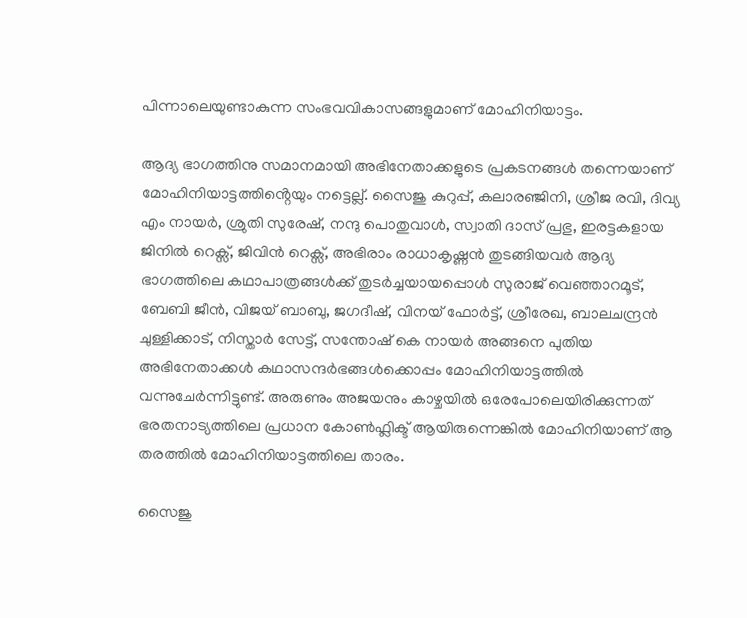പിന്നാലെയുണ്ടാകുന്ന സംഭവവികാസങ്ങളുമാണ് മോഹിനിയാട്ടം.

ആദ്യ ഭാഗത്തിനു സമാനമായി അഭിനേതാക്കളുടെ പ്രകടനങ്ങൾ തന്നെയാണ് മോഹിനിയാട്ടത്തിൻ്റെയും നട്ടെല്ല്. സൈജു കുറുപ്പ്, കലാരഞ്ജിനി, ശ്രീജ രവി, ദിവ്യ എം നായർ, ശ്രുതി സുരേഷ്, നന്ദു പൊതുവാൾ, സ്വാതി ദാസ് പ്രഭു, ഇരട്ടകളായ ജിനിൽ റെക്സ്, ജിവിൻ റെക്സ്, അഭിരാം രാധാകൃഷ്ണൻ തുടങ്ങിയവർ ആദ്യ ഭാഗത്തിലെ കഥാപാത്രങ്ങൾക്ക് തുടർച്ചയായപ്പൊൾ സുരാജ് വെഞ്ഞാറമൂട്, ബേബി ജീൻ, വിജയ് ബാബു, ജഗദീഷ്, വിനയ് ഫോർട്ട്, ശ്രീരേഖ, ബാലചന്ദ്രൻ ചുള്ളിക്കാട്, നിസ്താർ സേട്ട്, സന്തോഷ് കെ നായർ അങ്ങനെ പുതിയ അഭിനേതാക്കൾ കഥാസന്ദർഭങ്ങൾക്കൊപ്പം മോഹിനിയാട്ടത്തിൽ വന്നുചേർന്നിട്ടുണ്ട്. അരുണും അജയനും കാഴ്ചയിൽ ഒരേപോലെയിരിക്കുന്നത് ഭരതനാട്യത്തിലെ പ്രധാന കോൺഫ്ലിക്ട് ആയിരുന്നെങ്കിൽ മോഹിനിയാണ് ആ തരത്തിൽ മോഹിനിയാട്ടത്തിലെ താരം.

സൈജു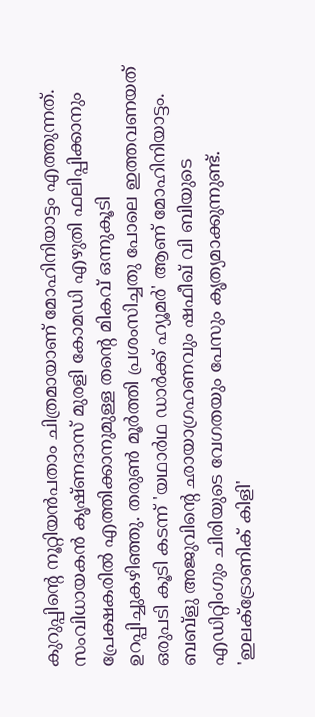കുറുപ്പിൻ്റെ നൂറ്റിയൻപതാം ചിത്രമായാണ് മോഹിനിയാട്ടം എത്തുന്നത്. സംവിധായകൻ കൃഷ്ണദാസ് മുരളി കോമഡി എഴുതി ഫലിപ്പിക്കാനും പ്രേക്ഷകരിൽ എത്തിക്കാനുമുള്ള തൻ്റെ മികവ് ഒന്നുകൂടി ഉറപ്പിച്ചുകഴിഞ്ഞു. തരുൺ മൂർത്തി പ്രശംസിച്ചതു പോലെ ഇത്തവണയത് ഒരുപടി കൂടി കടന്ന് 'യഥാർഥ ഡാർക്ക് ഹ്യൂമർ' ആണ് മോഹിനിയാട്ടം. ബബ്ളു അജുവിന്റെ ഛായാഗ്രഹണവും ഷഫീഖ് വി ബിയുടെ എഡിറ്റിംഗും ചിരിയുടെ വേഗതയും പേസും കൃത്യമാക്കുന്നുണ്ട്. 'ഇലക്ട്രോണിക് കിളി'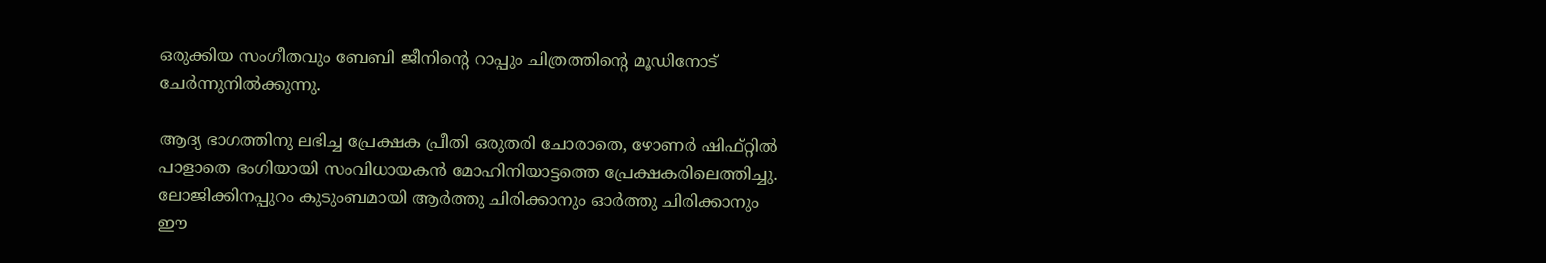ഒരുക്കിയ സംഗീതവും ബേബി ജീനിൻ്റെ റാപ്പും ചിത്രത്തിന്റെ മൂഡിനോട് ചേർന്നുനിൽക്കുന്നു.

ആദ്യ ഭാഗത്തിനു ലഭിച്ച പ്രേക്ഷക പ്രീതി ഒരുതരി ചോരാതെ, ഴോണർ ഷിഫ്റ്റിൽ പാളാതെ ഭംഗിയായി സംവിധായകൻ മോഹിനിയാട്ടത്തെ പ്രേക്ഷകരിലെത്തിച്ചു. ലോജിക്കിനപ്പുറം കുടുംബമായി ആർത്തു ചിരിക്കാനും ഓർത്തു ചിരിക്കാനും ഈ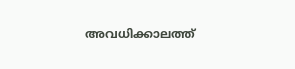അവധിക്കാലത്ത്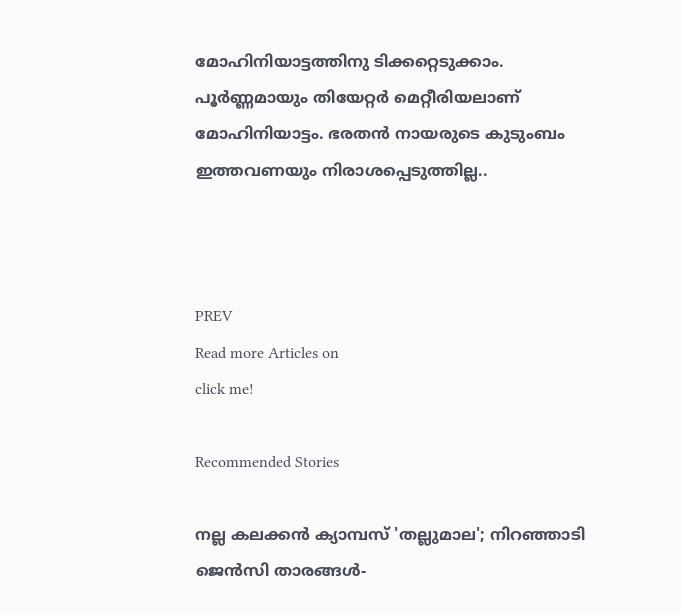മോഹിനിയാട്ടത്തിനു ടിക്കറ്റെടുക്കാം. പൂർണ്ണമായും തിയേറ്റർ മെറ്റീരിയലാണ് മോഹിനിയാട്ടം. ഭരതൻ നായരുടെ കുടുംബം ഇത്തവണയും നിരാശപ്പെടുത്തില്ല..



PREV
Read more Articles on
click me!

Recommended Stories

നല്ല കലക്കൻ ക്യാമ്പസ് 'തല്ലുമാല'; നിറഞ്ഞാടി ജെൻസി താരങ്ങൾ-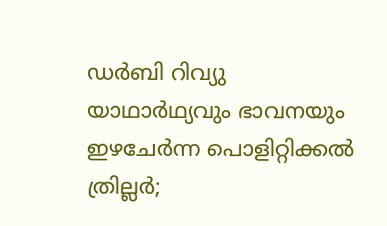ഡർബി റിവ്യു
യാഥാര്‍ഥ്യവും ഭാവനയും ഇഴചേര്‍ന്ന പൊളിറ്റിക്കല്‍ ത്രില്ലര്‍;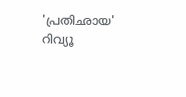'പ്രതിഛായ' റിവ്യൂ